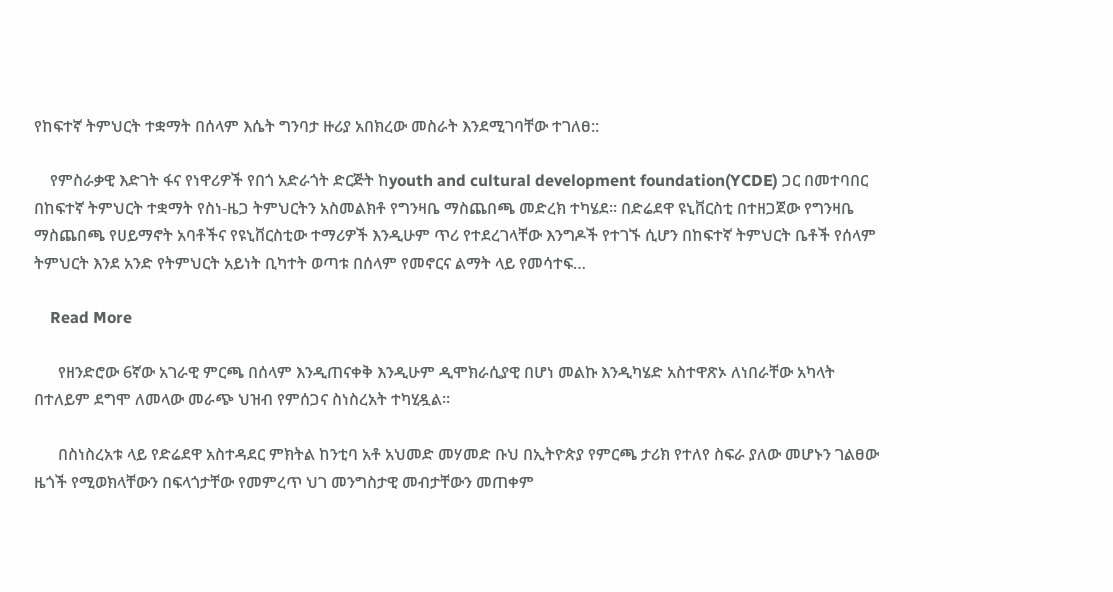የከፍተኛ ትምህርት ተቋማት በሰላም እሴት ግንባታ ዙሪያ አበክረው መስራት እንደሚገባቸው ተገለፀ::

    የምስራቃዊ እድገት ፋና የነዋሪዎች የበጎ አድራጎት ድርጅት ከyouth and cultural development foundation(YCDE) ጋር በመተባበር በከፍተኛ ትምህርት ተቋማት የስነ-ዜጋ ትምህርትን አስመልክቶ የግንዛቤ ማስጨበጫ መድረክ ተካሄደ፡፡ በድሬደዋ ዩኒቨርስቲ በተዘጋጀው የግንዛቤ ማስጨበጫ የሀይማኖት አባቶችና የዩኒቨርስቲው ተማሪዎች እንዲሁም ጥሪ የተደረገላቸው እንግዶች የተገኙ ሲሆን በከፍተኛ ትምህርት ቤቶች የሰላም ትምህርት እንደ አንድ የትምህርት አይነት ቢካተት ወጣቱ በሰላም የመኖርና ልማት ላይ የመሳተፍ…

    Read More

      የዘንድሮው 6ኛው አገራዊ ምርጫ በሰላም እንዲጠናቀቅ እንዲሁም ዲሞክራሲያዊ በሆነ መልኩ እንዲካሄድ አስተዋጽኦ ለነበራቸው አካላት በተለይም ደግሞ ለመላው መራጭ ህዝብ የምሰጋና ስነስረአት ተካሂዷል።

      በስነስረአቱ ላይ የድሬደዋ አስተዳደር ምክትል ከንቲባ አቶ አህመድ መሃመድ ቡህ በኢትዮጵያ የምርጫ ታሪክ የተለየ ስፍራ ያለው መሆኑን ገልፀው ዜጎች የሚወክላቸውን በፍላጎታቸው የመምረጥ ህገ መንግስታዊ መብታቸውን መጠቀም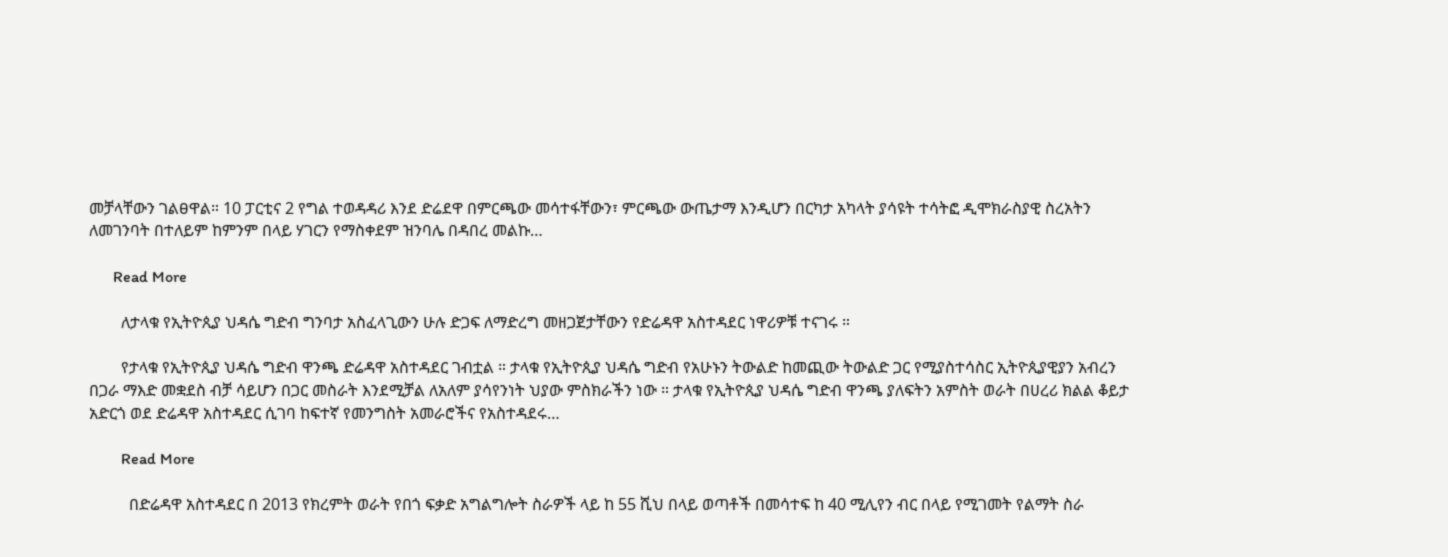መቻላቸውን ገልፀዋል። 10 ፓርቲና 2 የግል ተወዳዳሪ እንደ ድሬደዋ በምርጫው መሳተፋቸውን፣ ምርጫው ውጤታማ እንዲሆን በርካታ አካላት ያሳዩት ተሳትፎ ዲሞክራስያዊ ስረአትን ለመገንባት በተለይም ከምንም በላይ ሃገርን የማስቀደም ዝንባሌ በዳበረ መልኩ…

      Read More

        ለታላቁ የኢትዮጲያ ህዳሴ ግድብ ግንባታ አስፈላጊውን ሁሉ ድጋፍ ለማድረግ መዘጋጀታቸውን የድሬዳዋ አስተዳደር ነዋሪዎቹ ተናገሩ ።

        የታላቁ የኢትዮጲያ ህዳሴ ግድብ ዋንጫ ድሬዳዋ አስተዳደር ገብቷል ። ታላቁ የኢትዮጲያ ህዳሴ ግድብ የአሁኑን ትውልድ ከመጪው ትውልድ ጋር የሚያስተሳስር ኢትዮጲያዊያን አብረን በጋራ ማእድ መቋደስ ብቻ ሳይሆን በጋር መስራት እንደሚቻል ለአለም ያሳየንነት ህያው ምስክራችን ነው ። ታላቁ የኢትዮጲያ ህዳሴ ግድብ ዋንጫ ያለፍትን አምስት ወራት በሀረሪ ክልል ቆይታ አድርጎ ወደ ድሬዳዋ አስተዳደር ሲገባ ከፍተኛ የመንግስት አመራሮችና የአስተዳደሩ…

        Read More

          በድሬዳዋ አስተዳደር በ 2013 የክረምት ወራት የበጎ ፍቃድ አግልግሎት ስራዎች ላይ ከ 55 ሺህ በላይ ወጣቶች በመሳተፍ ከ 40 ሚሊየን ብር በላይ የሚገመት የልማት ስራ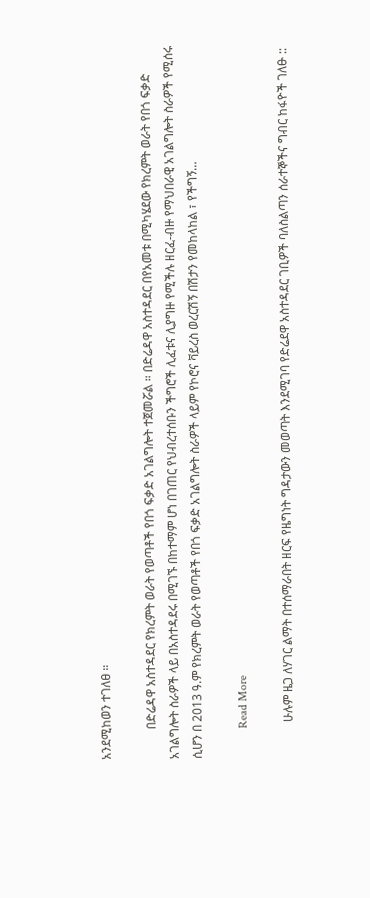አንደሚከወን ተገለፀ ።

          በድሬዳዋ አስተዳደር የክረምት ወራት የወጣቶች የበጎ ፍቃድ አገልግሎት ተጀመሯል ። በድሬዳዋ አስተዳደር በየአመቱ በሚካሄደው የክረምት ወራት የበጎ ፍቃድ አገልግሎት ስራዎች ላይ በአስተዳደሩ በሚገኙ በከተማም ሆነ በገጠር የህብረተሰቡን ችግሮች ሊፈቱና ሊያግዙ የሚችሉ ዘርፈ-ብዙ የማህበራዊ አገልግሎት ስራዎች የሚሰሩ ሲሆን በ 2013 ዓ.ም የክረምት ወራት የወጣቶች የበጎ ፍቃድ አገልግሎት ስራዎች ላይም የኮሮና ቫይረስ ወረርሽኝ በሽታን የመከላከል ፣ የችግኝ…

          Read More

            ሁሉም ዜጋ ለሃገር ልማት በተሰማራበት ዘርፍ የዜግነት ግዳታውን መወጣት እንደሚገባ የድሬደዋ አስተዳደር ገቢዎች ባለስልጣን ሰራተኞችና ግብር ከፋዮች ገለፁ ::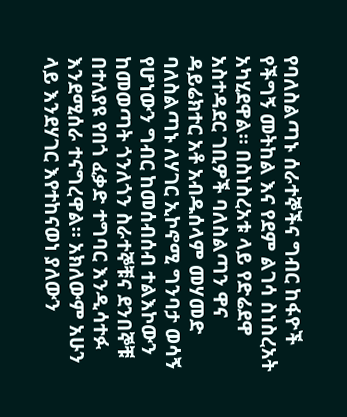የባለስልጣኑ ሰራተኞችና ግብር ከፋዮች የችግኝ መትከል እና የደም ልገሳ ስነስረአት አካሂደዋል። በስነስረአቱ ላይ የድሬደዋ አስተዳደር ገቢዎች ባለስልጣን ዋና ዳይሬክተር አቶ አብዱሰላም መሃመድ ባለስልጣኑ ለሃገር ኢኮኖሚ ግንባታ ወሳኝ የሆነውን ግብር ከመሰብሰብ ተልእኮውን ከመወጣት ጎንለጎን ስራተኞቹና ደንበኞቹ በተለያዩ የበጎ ፈቃድ ተግባር እንዲሳተፉ እንደሚሰራ ተናግረዋል። አክለውም አሁን ላይ እንደሃገር እየተከናወነ ያለውን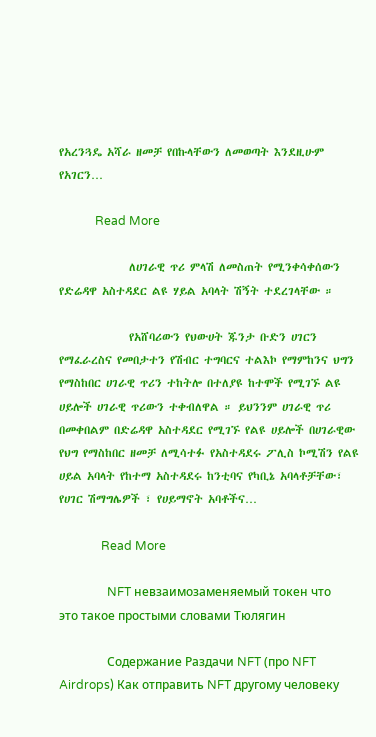የአረንጓዴ አሻራ ዘመቻ የበኩላቸውን ለመወጣት እንደዚሁም የአገርን…

            Read More

              ለሀገራዊ ጥሪ ምላሽ ለመስጠት የሚንቀሳቀሰውን የድሬዳዋ አስተዳደር ልዩ ሃይል አባላት ሽኝት ተደረገላቸው ።

              የአሸባሪውን የህውሀት ጁንታ ቡድን ሀገርን የማፈራረስና የመበታተን የሽብር ተግባርና ተልእኮ የማምከንና ህግን የማስከበር ሀገራዊ ጥሪን ተከትሎ በተለያዩ ከተሞች የሚገኙ ልዩ ሀይሎች ሀገራዊ ጥሪውን ተቀብለዋል ። ይህንንም ሀገራዊ ጥሪ በመቀበልም በድሬዳዋ አስተዳደር የሚገኙ የልዩ ሀይሎች በሀገራዊው የህግ የማስከበር ዘመቻ ለሚሳተፉ የአስተዳደሩ ፖሊስ ኮሚሽን የልዩ ሀይል አባላት የከተማ አስተዳደሩ ከንቲባና የካቢኔ አባላቶቻቸው፣ የሀገር ሽማግሌዎች ፣ የሀይማኖት አባቶችና…

              Read More

                NFT невзаимозаменяемый токен что это такое простыми словами Тюлягин

                Содержание Раздачи NFT (про NFT Airdrops) Как отправить NFT другому человеку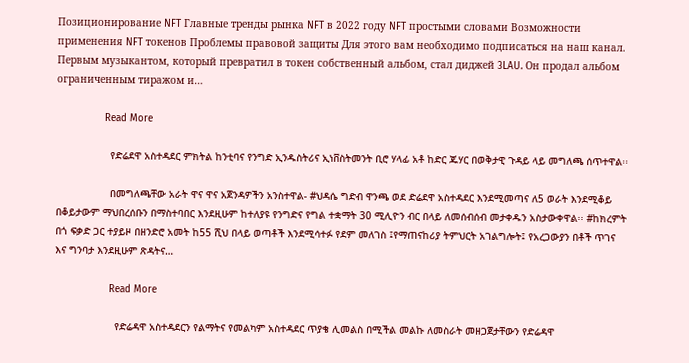Позиционирование NFT Главные тренды рынка NFT в 2022 году NFT простыми словами Возможности применения NFT токенов Проблемы правовой защиты Для этого вам необходимо подписаться на наш канал. Первым музыкантом, который превратил в токен собственный альбом, стал диджей 3LAU. Он продал альбом ограниченным тиражом и…

                Read More

                  የድሬደዋ አስተዳደር ምክትል ከንቲባና የንግድ ኢንዱስትሪና ኢነቨስትመንት ቢሮ ሃላፊ አቶ ከድር ጁሃር በወቅታዊ ጉዳይ ላይ መግለጫ ሰጥተዋል፡፡

                  በመግለጫቸው አራት ዋና ዋና አጀንዳዎችን አንስተዋል- #ህዳሴ ግድብ ዋንጫ ወደ ድሬደዋ አስተዳደር እንደሚመጣና ለ5 ወራት እንደሚቆይ በቆይታውም ማህበረሰቡን በማስተባበር እንደዚሁም ከተለያዩ የንግድና የግል ተቋማት 30 ሚሊዮን ብር በላይ ለመሰብሰብ መታቀዱን አስታውቀዋል፡፡ #ከክረምት በጎ ፍቃድ ጋር ተያይዞ በዘንድሮ አመት ከ55 ሺህ በላይ ወጣቶች እንደሚሳተፉ የደም መለገስ ፤የማጠናከሪያ ትምህርት አገልግሎት፤ የአረጋውያን በቶች ጥገና እና ግንባታ እንደዚሁም ጽዳትና…

                  Read More

                    የድሬዳዋ አስተዳደርን የልማትና የመልካም አስተዳደር ጥያቄ ሊመልስ በሚችል መልኩ ለመስራት መዘጋጀታቸውን የድሬዳዋ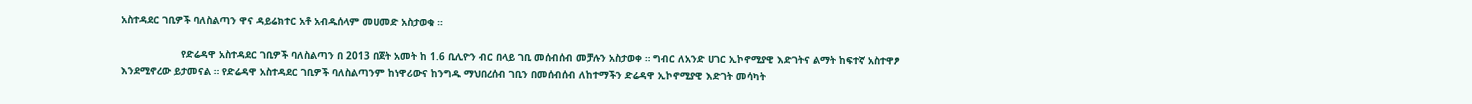አስተዳደር ገቢዎች ባለስልጣን ዋና ዳይሬክተር አቶ አብዱሰላም መሀመድ አስታወቁ ።

                    የድሬዳዋ አስተዳደር ገቢዎች ባለስልጣን በ 2013 በጀት አመት ከ 1.6 ቢሊዮን ብር በላይ ገቢ መሰብሰብ መቻሉን አስታወቀ ። ግብር ለአንድ ሀገር ኢኮኖሚያዊ እድገትና ልማት ከፍተኛ አስተዋፆ እንደሚኖረው ይታመናል ። የድሬዳዋ አስተዳደር ገቢዎች ባለስልጣንም ከነዋሪውና ከንግዱ ማህበረሰብ ገቢን በመሰብሰብ ለከተማችን ድሬዳዋ ኢኮኖሚያዊ እድገት መሳካት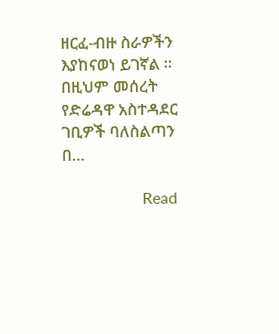ዘርፈ-ብዙ ስራዎችን እያከናወነ ይገኛል ። በዚህም መሰረት የድሬዳዋ አስተዳደር ገቢዎች ባለስልጣን በ…

                    Read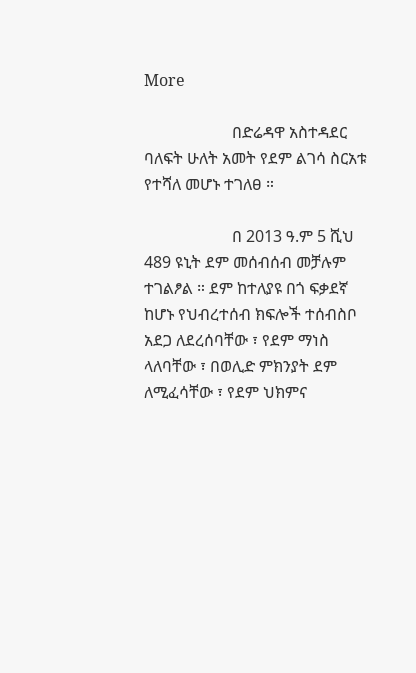More

                      በድሬዳዋ አስተዳደር ባለፍት ሁለት አመት የደም ልገሳ ስርአቱ የተሻለ መሆኑ ተገለፀ ።

                      በ 2013 ዓ.ም 5 ሺህ 489 ዩኒት ደም መሰብሰብ መቻሉም ተገልፆል ። ደም ከተለያዩ በጎ ፍቃደኛ ከሆኑ የህብረተሰብ ክፍሎች ተሰብስቦ አደጋ ለደረሰባቸው ፣ የደም ማነስ ላለባቸው ፣ በወሊድ ምክንያት ደም ለሚፈሳቸው ፣ የደም ህክምና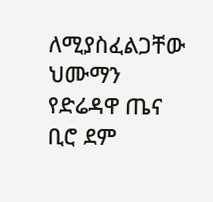ለሚያስፈልጋቸው ህሙማን የድሬዳዋ ጤና ቢሮ ደም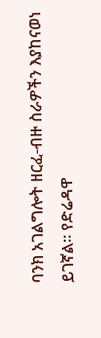ባንክ አገልግሎት ዘርፈ-ብዙ ስራዎችን እያከናወነ ይገኛል። የድሬዳዋ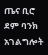ጤና ቢሮ ደም ባንክ አገልግሎት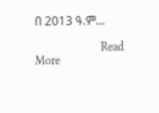በ 2013 ዓ.ም…

                      Read More